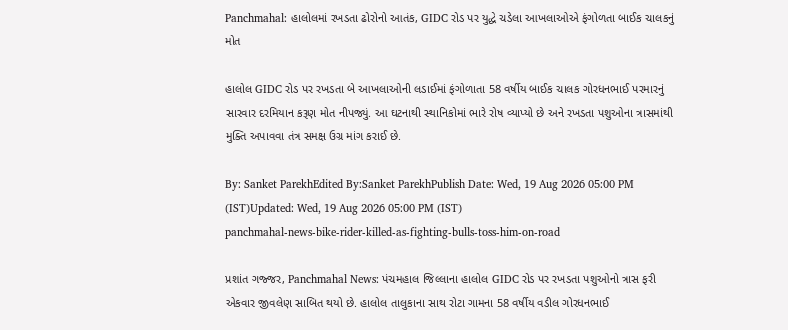Panchmahal: હાલોલમાં રખડતા ઢોરોનો આતંક, GIDC રોડ પર યુદ્ધે ચડેલા આખલાઓએ ફંગોળતા બાઈક ચાલકનું મોત

હાલોલ GIDC રોડ પર રખડતા બે આખલાઓની લડાઈમાં ફંગોળાતા 58 વર્ષીય બાઈક ચાલક ગોરધનભાઈ પરમારનું સારવાર દરમિયાન કરૂણ મોત નીપજ્યું. આ ઘટનાથી સ્થાનિકોમાં ભારે રોષ વ્યાપ્યો છે અને રખડતા પશુઓના ત્રાસમાંથી મુક્તિ અપાવવા તંત્ર સમક્ષ ઉગ્ર માંગ કરાઈ છે.

By: Sanket ParekhEdited By:Sanket ParekhPublish Date: Wed, 19 Aug 2026 05:00 PM (IST)Updated: Wed, 19 Aug 2026 05:00 PM (IST)
panchmahal-news-bike-rider-killed-as-fighting-bulls-toss-him-on-road

પ્રશાંત ગજ્જર, Panchmahal News: પંચમહાલ જિલ્લાના હાલોલ GIDC રોડ પર રખડતા પશુઓનો ત્રાસ ફરી એકવાર જીવલેણ સાબિત થયો છે. હાલોલ તાલુકાના સાથ રોટા ગામના 58 વર્ષીય વડીલ ગોરધનભાઈ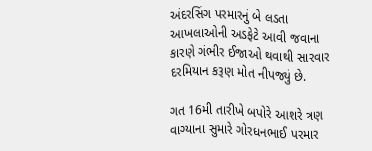અંદરસિંગ પરમારનું બે લડતા આખલાઓની અડફેટે આવી જવાના કારણે ગંભીર ઈજાઓ થવાથી સારવાર દરમિયાન કરૂણ મોત નીપજ્યું છે.

ગત 16મી તારીખે બપોરે આશરે ત્રણ વાગ્યાના સુમારે ગોરધનભાઈ પરમાર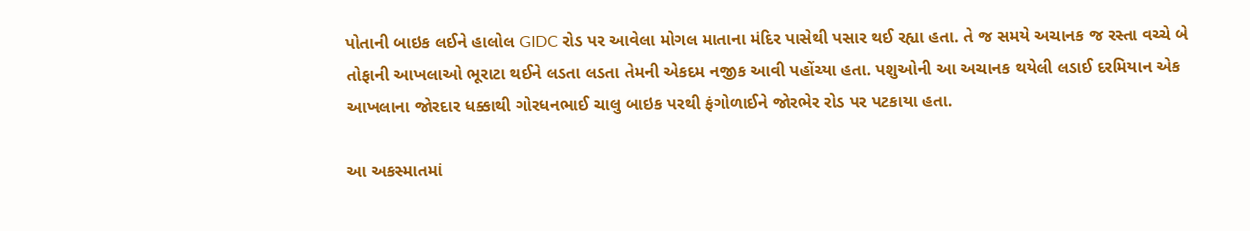પોતાની બાઇક લઈને હાલોલ GIDC રોડ પર આવેલા મોગલ માતાના મંદિર પાસેથી પસાર થઈ રહ્યા હતા. તે જ સમયે અચાનક જ રસ્તા વચ્ચે બે તોફાની આખલાઓ ભૂરાટા થઈને લડતા લડતા તેમની એકદમ નજીક આવી પહોંચ્યા હતા. પશુઓની આ અચાનક થયેલી લડાઈ દરમિયાન એક આખલાના જોરદાર ધક્કાથી ગોરધનભાઈ ચાલુ બાઇક પરથી ફંગોળાઈને જોરભેર રોડ પર પટકાયા હતા.

આ અકસ્માતમાં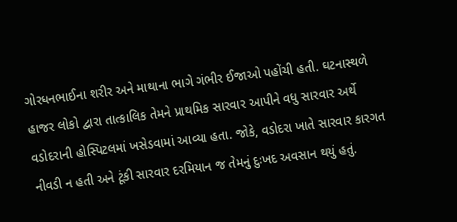ગોરધનભાઈના શરીર અને માથાના ભાગે ગંભીર ઈજાઓ પહોંચી હતી. ઘટનાસ્થળે હાજર લોકો દ્વારા તાત્કાલિક તેમને પ્રાથમિક સારવાર આપીને વધુ સારવાર અર્થે વડોદરાની હોસ્પિટલમાં ખસેડવામાં આવ્યા હતા. જોકે, વડોદરા ખાતે સારવાર કારગત નીવડી ન હતી અને ટૂંકી સારવાર દરમિયાન જ તેમનું દુઃખદ અવસાન થયું હતું.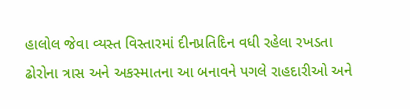હાલોલ જેવા વ્યસ્ત વિસ્તારમાં દીનપ્રતિદિન વધી રહેલા રખડતા ઢોરોના ત્રાસ અને અકસ્માતના આ બનાવને પગલે રાહદારીઓ અને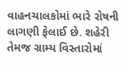વાહનચાલકોમાં ભારે રોષની લાગણી ફેલાઈ છે. શહેરી તેમજ ગ્રામ્ય વિસ્તારોમાં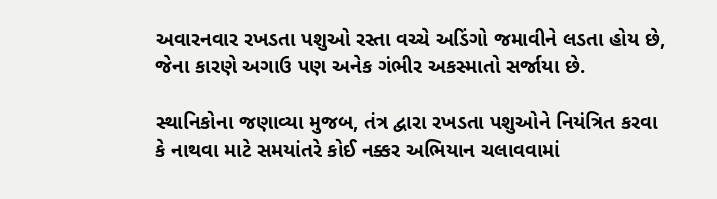અવારનવાર રખડતા પશુઓ રસ્તા વચ્ચે અડિંગો જમાવીને લડતા હોય છે, જેના કારણે અગાઉ પણ અનેક ગંભીર અકસ્માતો સર્જાયા છે.

સ્થાનિકોના જણાવ્યા મુજબ, તંત્ર દ્વારા રખડતા પશુઓને નિયંત્રિત કરવા કે નાથવા માટે સમયાંતરે કોઈ નક્કર અભિયાન ચલાવવામાં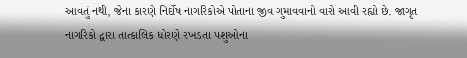આવતું નથી, જેના કારણે નિર્દોષ નાગરિકોએ પોતાના જીવ ગુમાવવાનો વારો આવી રહ્યો છે. જાગૃત નાગરિકો દ્વારા તાત્કાલિક ધોરણે રખડતા પશુઓના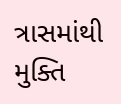ત્રાસમાંથી મુક્તિ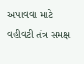અપાવવા માટે વહીવટી તંત્ર સમક્ષ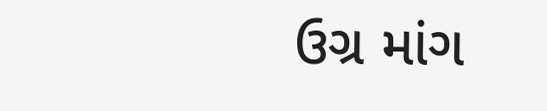ઉગ્ર માંગ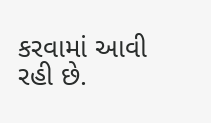કરવામાં આવી રહી છે.